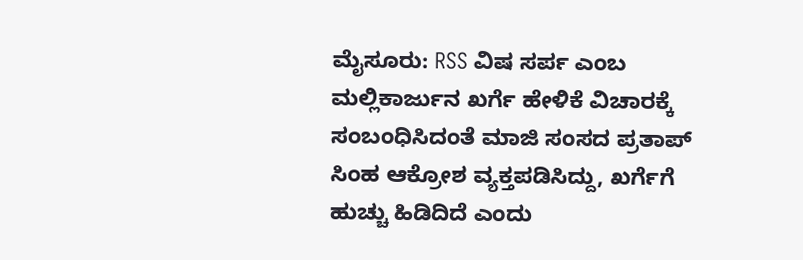ಮೈಸೂರು: RSS ವಿಷ ಸರ್ಪ ಎಂಬ ಮಲ್ಲಿಕಾರ್ಜುನ ಖರ್ಗೆ ಹೇಳಿಕೆ ವಿಚಾರಕ್ಕೆ ಸಂಬಂಧಿಸಿದಂತೆ ಮಾಜಿ ಸಂಸದ ಪ್ರತಾಪ್ ಸಿಂಹ ಆಕ್ರೋಶ ವ್ಯಕ್ತಪಡಿಸಿದ್ದು, ಖರ್ಗೆಗೆ ಹುಚ್ಚು ಹಿಡಿದಿದೆ ಎಂದು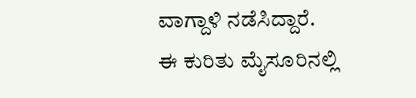ವಾಗ್ದಾಳಿ ನಡೆಸಿದ್ದಾರೆ.
ಈ ಕುರಿತು ಮೈಸೂರಿನಲ್ಲಿ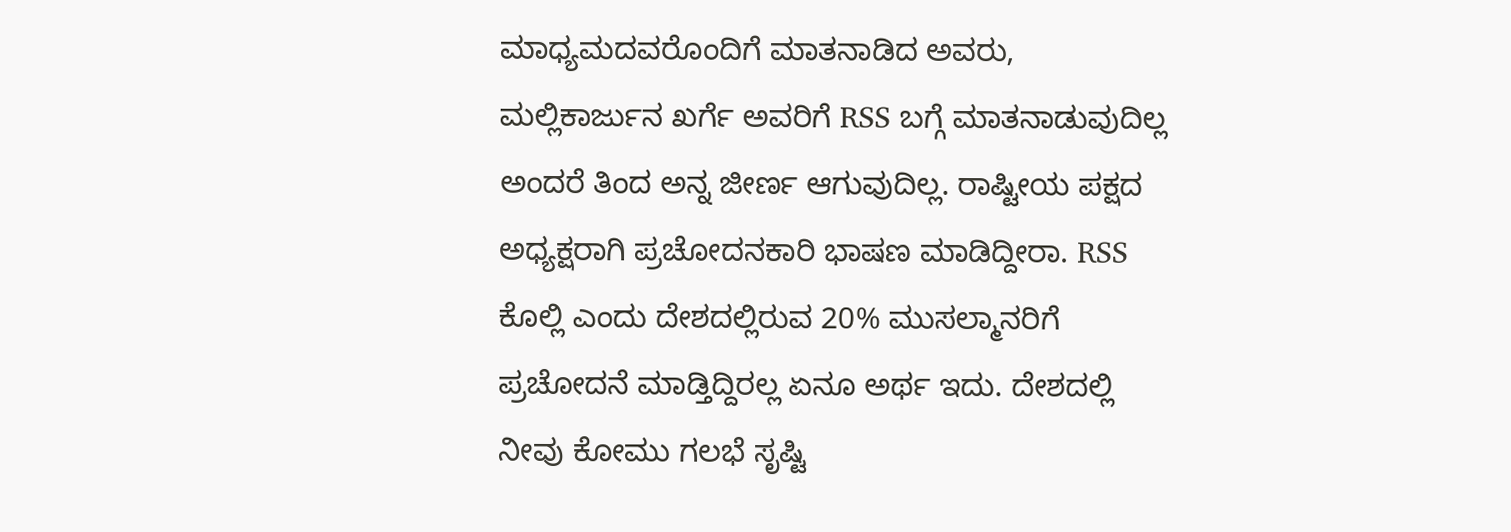ಮಾಧ್ಯಮದವರೊಂದಿಗೆ ಮಾತನಾಡಿದ ಅವರು, ಮಲ್ಲಿಕಾರ್ಜುನ ಖರ್ಗೆ ಅವರಿಗೆ RSS ಬಗ್ಗೆ ಮಾತನಾಡುವುದಿಲ್ಲ ಅಂದರೆ ತಿಂದ ಅನ್ನ ಜೀರ್ಣ ಆಗುವುದಿಲ್ಲ. ರಾಷ್ಟೀಯ ಪಕ್ಷದ ಅಧ್ಯಕ್ಷರಾಗಿ ಪ್ರಚೋದನಕಾರಿ ಭಾಷಣ ಮಾಡಿದ್ದೀರಾ. RSS ಕೊಲ್ಲಿ ಎಂದು ದೇಶದಲ್ಲಿರುವ 20% ಮುಸಲ್ಮಾನರಿಗೆ ಪ್ರಚೋದನೆ ಮಾಡ್ತಿದ್ದಿರಲ್ಲ ಏನೂ ಅರ್ಥ ಇದು. ದೇಶದಲ್ಲಿ ನೀವು ಕೋಮು ಗಲಭೆ ಸೃಷ್ಟಿ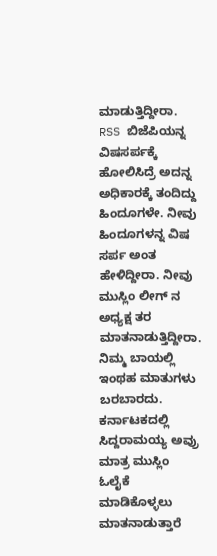ಮಾಡುತ್ತಿದ್ದೀರಾ. RSS ಬಿಜೆಪಿಯನ್ನ ವಿಷಸರ್ಪಕ್ಕೆ ಹೋಲಿಸಿದ್ರೆ ಅದನ್ನ ಅಧಿಕಾರಕ್ಕೆ ತಂದಿದ್ದು ಹಿಂದೂಗಳೇ. ನೀವು ಹಿಂದೂಗಳನ್ನ ವಿಷ ಸರ್ಪ ಅಂತ ಹೇಳಿದ್ದೀರಾ. ನೀವು ಮುಸ್ಲಿಂ ಲೀಗ್ ನ ಅಧ್ಯಕ್ಷ ತರ ಮಾತನಾಡುತ್ತಿದ್ದೀರಾ. ನಿಮ್ಮ ಬಾಯಲ್ಲಿ ಇಂಥಹ ಮಾತುಗಳು ಬರಬಾರದು. ಕರ್ನಾಟಕದಲ್ಲಿ ಸಿದ್ದರಾಮಯ್ಯ ಅವ್ರು ಮಾತ್ರ ಮುಸ್ಲಿಂ ಓಲೈಕೆ ಮಾಡಿಕೊಳ್ಳಲು ಮಾತನಾಡುತ್ತಾರೆ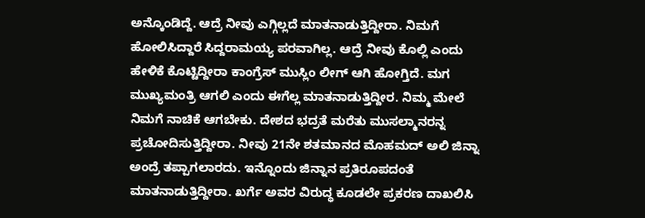ಅನ್ಕೊಂಡಿದ್ದೆ. ಆದ್ರೆ ನೀವು ಎಗ್ಗಿಲ್ಲದೆ ಮಾತನಾಡುತ್ತಿದ್ದೀರಾ. ನಿಮಗೆ ಹೋಲಿಸಿದ್ದಾರೆ ಸಿದ್ದರಾಮಯ್ಯ ಪರವಾಗಿಲ್ಲ. ಆದ್ರೆ ನೀವು ಕೊಲ್ಲಿ ಎಂದು ಹೇಳಿಕೆ ಕೊಟ್ಟಿದ್ದೀರಾ ಕಾಂಗ್ರೆಸ್ ಮುಸ್ಲಿಂ ಲೀಗ್ ಆಗಿ ಹೋಗ್ತಿದೆ. ಮಗ ಮುಖ್ಯಮಂತ್ರಿ ಆಗಲಿ ಎಂದು ಈಗೆಲ್ಲ ಮಾತನಾಡುತ್ತಿದ್ದೀರ. ನಿಮ್ಮ ಮೇಲೆ ನಿಮಗೆ ನಾಚಿಕೆ ಆಗಬೇಕು. ದೇಶದ ಭದ್ರತೆ ಮರೆತು ಮುಸಲ್ಮಾನರನ್ನ ಪ್ರಚೋದಿಸುತ್ತಿದ್ದೀರಾ. ನೀವು 21ನೇ ಶತಮಾನದ ಮೊಹಮದ್ ಅಲಿ ಜಿನ್ನಾ ಅಂದ್ರೆ ತಪ್ಪಾಗಲಾರದು. ಇನ್ನೊಂದು ಜಿನ್ನಾನ ಪ್ರತಿರೂಪದಂತೆ ಮಾತನಾಡುತ್ತಿದ್ದೀರಾ. ಖರ್ಗೆ ಅವರ ವಿರುದ್ಧ ಕೂಡಲೇ ಪ್ರಕರಣ ದಾಖಲಿಸಿ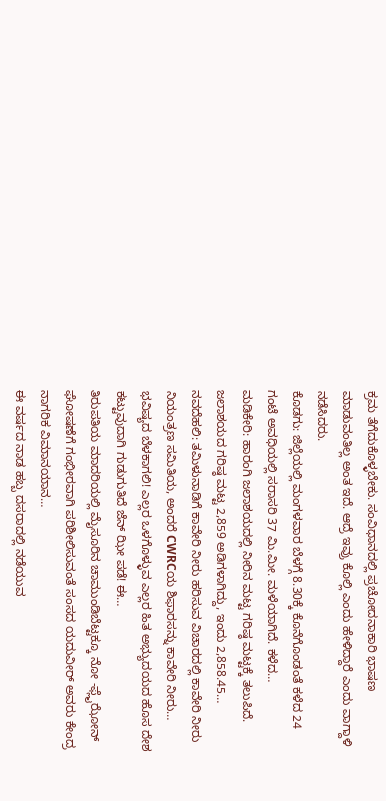ಕ್ರಮ ತೆಗೆದುಕೊಳ್ಳಬೇಕು. ಸಂವಿಧಾನದಲ್ಲಿ ಪ್ರಚೋದನಾಕಾರಿ ಭಾಷಣ ಮಾಡುವಂತಿಲ್ಲ ಅಂತ ಇದೆ. ಆದ್ರೆ ಇವ್ರು ಕೊಲ್ಲಿ ಎಂದು ಹೇಳಿದ್ದಾರೆ ಎಂದು ವಾಗ್ದಾಳಿ ನಡೆಸಿದರು.
ಕೊಡಗು: ಜಿಲ್ಲೆಯಲ್ಲಿ ಮಂಗಳವಾರ ಬೆಳಗ್ಗೆ 8.30ಕ್ಕೆ ಕೊನೆಗೊಂಡಂತೆ ಕಳೆದ 24 ಗಂಟೆ ಅವಧಿಯಲ್ಲಿ ಸರಾಸರಿ 37 ಮಿ.ಮೀ. ಮಳೆಯಾಗಿದೆ. ಕಳೆದ…
ಮಡಿಕೇರಿ: ಹಾರಂಗಿ ಜಲಾಶಯದಲ್ಲಿ ನೀರಿನ ಮಟ್ಟ ಗರಿಷ್ಠ ಮಟ್ಟಕ್ಕೆ ತಲುಪಿದೆ. ಜಲಾಶಯದ ಗರಿಷ್ಠ ಮಟ್ಟ 2,859 ಅಡಿಗಳಾಗಿದ್ದು, ಇಂದು 2,858.45…
ನವದೆಹಲಿ: ತಮಿಳುನಾಡಿಗೆ ಕಾವೇರಿ ನೀರು ಹರಿಸುವ ವಿಚಾರದಲ್ಲಿ ಕಾವೇರಿ ನೀರು ನಿಯಂತ್ರಣ ಸಮಿತಿಯ, ಅಂದರೆ CWRCಯ ಶಿಫಾರಸನ್ನು ಕಾವೇರಿ ನೀರು…
ಭವಿಷ್ಯದ ಬೆಳಕಾಗಲಿ! ಎಲ್ಲರ ಒಳಗೊಳ್ಳುವ ಎಲ್ಲರ ಹಿತ ಅಭ್ಯುದಯದ ಹೊಸ ದೇಶ ಕಟ್ಟುವುದಾಗಿ ಗುಡುಗುತಿದೆ ಜೆನ್ ಝೀ ಪಡೆ! ಈ…
ತಿರುಪತಿಯ ಮಾದರಿಯಲ್ಲಿ ಮೈಸೂರಿನ ಚಾಮುಂಡಿಬೆಟ್ಟಕ್ಕೂ ನೋ -ಫ್ಲೈಝೋನ್ ಘೋಷಣೆಗೆ ಗಂಭೀರವಾಗಿ ಪರಿಶೀಲಿಸುವಂತೆ ಸಂಸದ ಯದುವೀರ್ ಅವರು ಕೇಂದ್ರ ನಾಗರಿಕ ವಿಮಾನಯಾನ…
ಈ ವರ್ಷದ ನಾಡ ಹಬ್ಬ ದಸರಾದಲ್ಲಿ ನಡೆಯುವ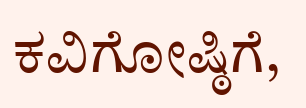ಕವಿಗೋಷ್ಠಿಗೆ,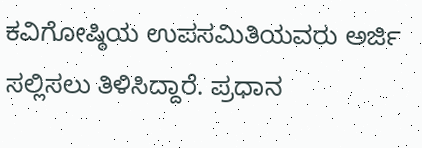ಕವಿಗೋಷ್ಠಿಯ ಉಪಸಮಿತಿಯವರು ಅರ್ಜಿ ಸಲ್ಲಿಸಲು ತಿಳಿಸಿದ್ದಾರೆ. ಪ್ರಧಾನ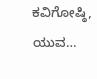ಕವಿಗೋಷ್ಠಿ, ಯುವ…